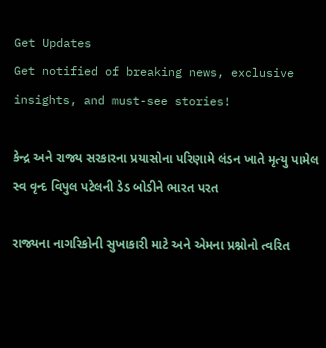Get Updates
Get notified of breaking news, exclusive insights, and must-see stories!

કેન્દ્ર અને રાજ્ય સરકારના પ્રયાસોના પરિણામે લંડન ખાતે મૃત્યુ પામેલ સ્વ વૃન્દ વિપુલ પટેલની ડેડ બોડીને ભારત પરત

રાજ્યના નાગરિકોની સુખાકારી માટે અને એમના પ્રશ્નોનો ત્વરિત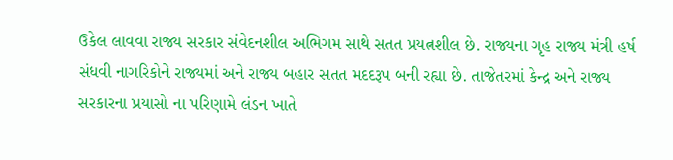ઉકેલ લાવવા રાજ્ય સરકાર સંવેદનશીલ અભિગમ સાથે સતત પ્રયત્નશીલ છે. રાજ્યના ગૃહ રાજ્ય મંત્રી હર્ષ સંધવી નાગરિકોને રાજ્યમાં અને રાજ્ય બહાર સતત મદદરૂપ બની રહ્યા છે. તાજેતરમાં કેન્દ્ર અને રાજ્ય સરકારના પ્રયાસો ના પરિણામે લંડન ખાતે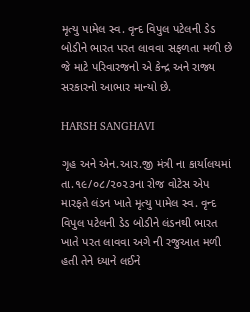મૃત્યુ પામેલ સ્વ. વૃન્દ વિપુલ પટેલની ડેડ બોડીને ભારત પરત લાવવા સફળતા મળી છે જે માટે પરિવારજનો એ કેન્દ્ર અને રાજ્ય સરકારનો આભાર માન્યો છે.

HARSH SANGHAVI

ગૃહ અને એન.આર.જી મંત્રી ના કાર્યાલયમાં તા.૧૯/૦૮/૨૦૨૩ના રોજ વોટેસ એપ મારફતે લંડન ખાતે મૃત્યુ પામેલ સ્વ. વૃન્દ વિપુલ પટેલની ડેડ બોડીને લંડનથી ભારત ખાતે પરત લાવવા અગે ની રજુઆત મળી હતી તેને ધ્યાને લઈને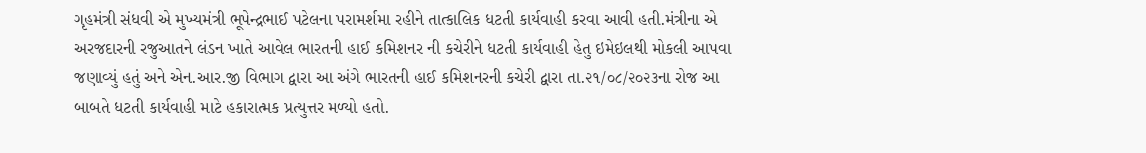ગૃહમંત્રી સંધવી એ મુખ્યમંત્રી ભૂપેન્દ્રભાઈ પટેલના પરામર્શમા રહીને તાત્કાલિક ધટતી કાર્યવાહી કરવા આવી હતી.મંત્રીના એ અરજદારની રજુઆતને લંડન ખાતે આવેલ ભારતની હાઈ કમિશનર ની કચેરીને ધટતી કાર્યવાહી હેતુ ઇમેઇલથી મોકલી આપવા જણાવ્યું હતું અને એન.આર.જી વિભાગ દ્વારા આ અંગે ભારતની હાઈ કમિશનરની કચેરી દ્વારા તા.૨૧/૦૮/૨૦૨૩ના રોજ આ બાબતે ધટતી કાર્યવાહી માટે હકારાત્મક પ્રત્યુત્તર મળ્યો હતો.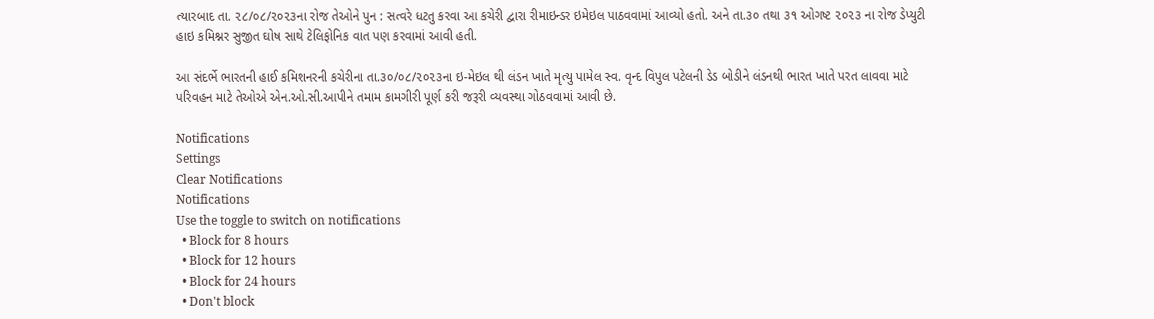ત્યારબાદ તા. ૨૮/૦૮/૨૦૨૩ના રોજ તેઓને પુન : સત્વરે ધટતુ કરવા આ કચેરી દ્વારા રીમાઇન્ડર ઇમેઇલ પાઠવવામાં આવ્યો હતો. અને તા.૩૦ તથા ૩૧ ઓગષ્ટ ૨૦૨૩ ના રોજ ડેપ્યુટી હાઇ કમિશ્નર સુજીત ઘોષ સાથે ટેલિફોનિક વાત પણ કરવામાં આવી હતી.

આ સંદર્ભે ભારતની હાઈ કમિશનરની કચેરીના તા.૩૦/૦૮/૨૦૨૩ના ઇ-મેઇલ થી લંડન ખાતે મૃત્યુ પામેલ સ્વ. વૃન્દ વિપુલ પટેલની ડેડ બોડીને લંડનથી ભારત ખાતે પરત લાવવા માટે પરિવહન માટે તેઓએ એન.ઓ.સી.આપીને તમામ કામગીરી પૂર્ણ કરી જરૂરી વ્યવસ્થા ગોઠવવામાં આવી છે.

Notifications
Settings
Clear Notifications
Notifications
Use the toggle to switch on notifications
  • Block for 8 hours
  • Block for 12 hours
  • Block for 24 hours
  • Don't block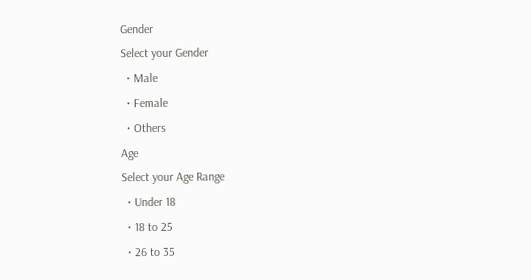Gender
Select your Gender
  • Male
  • Female
  • Others
Age
Select your Age Range
  • Under 18
  • 18 to 25
  • 26 to 35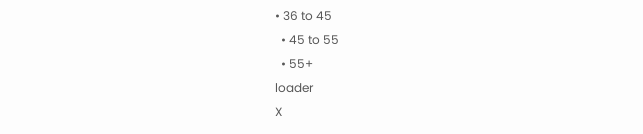• 36 to 45
  • 45 to 55
  • 55+
loader
X